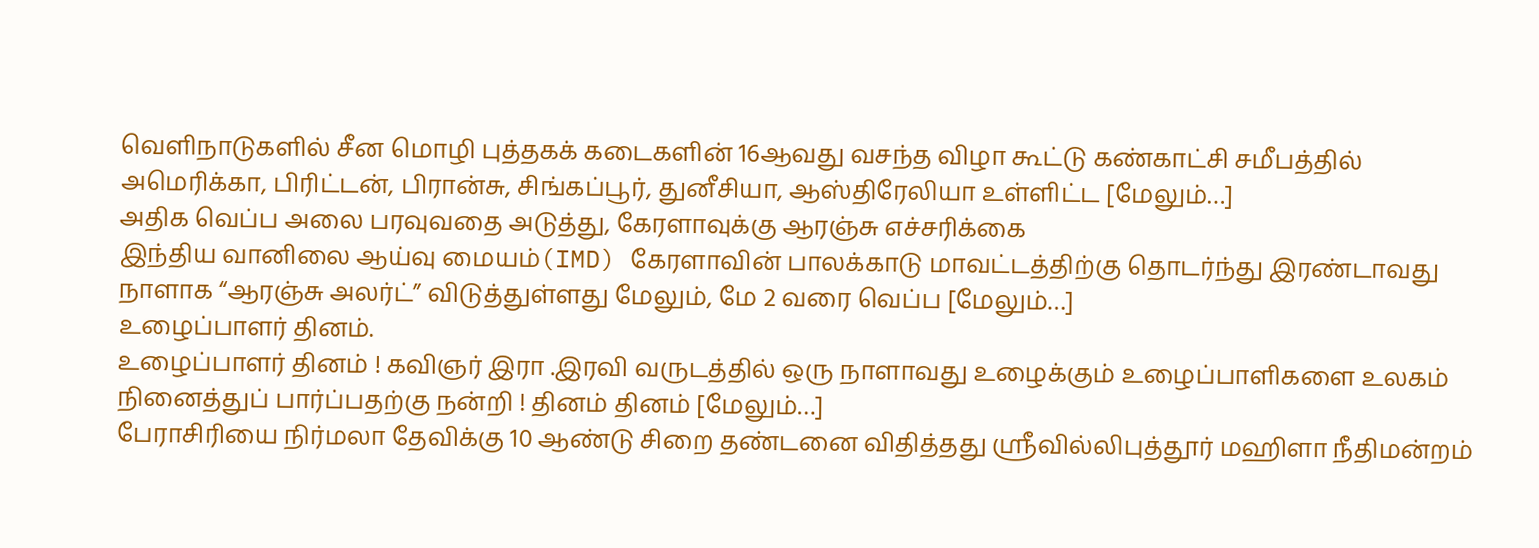வெளிநாடுகளில் சீன மொழி புத்தகக் கடைகளின் 16ஆவது வசந்த விழா கூட்டு கண்காட்சி சமீபத்தில் அமெரிக்கா, பிரிட்டன், பிரான்சு, சிங்கப்பூர், துனீசியா, ஆஸ்திரேலியா உள்ளிட்ட [மேலும்…]
அதிக வெப்ப அலை பரவுவதை அடுத்து, கேரளாவுக்கு ஆரஞ்சு எச்சரிக்கை
இந்திய வானிலை ஆய்வு மையம்(IMD) கேரளாவின் பாலக்காடு மாவட்டத்திற்கு தொடர்ந்து இரண்டாவது நாளாக “ஆரஞ்சு அலர்ட்” விடுத்துள்ளது மேலும், மே 2 வரை வெப்ப [மேலும்…]
உழைப்பாளர் தினம்.
உழைப்பாளர் தினம் ! கவிஞர் இரா .இரவி வருடத்தில் ஒரு நாளாவது உழைக்கும் உழைப்பாளிகளை உலகம் நினைத்துப் பார்ப்பதற்கு நன்றி ! தினம் தினம் [மேலும்…]
பேராசிரியை நிர்மலா தேவிக்கு 10 ஆண்டு சிறை தண்டனை விதித்தது ஸ்ரீவில்லிபுத்தூர் மஹிளா நீதிமன்றம்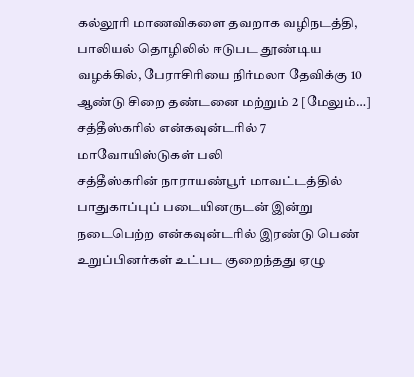கல்லூரி மாணவிகளை தவறாக வழிநடத்தி, பாலியல் தொழிலில் ஈடுபட தூண்டிய வழக்கில், பேராசிரியை நிர்மலா தேவிக்கு 10 ஆண்டு சிறை தண்டனை மற்றும் 2 [மேலும்…]
சத்தீஸ்கரில் என்கவுன்டரில் 7 மாவோயிஸ்டுகள் பலி
சத்தீஸ்கரின் நாராயண்பூர் மாவட்டத்தில் பாதுகாப்புப் படையினருடன் இன்று நடைபெற்ற என்கவுன்டரில் இரண்டு பெண் உறுப்பினர்கள் உட்பட குறைந்தது ஏழு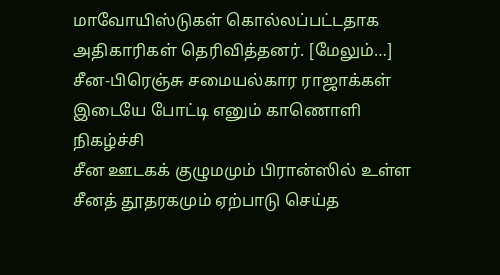மாவோயிஸ்டுகள் கொல்லப்பட்டதாக அதிகாரிகள் தெரிவித்தனர். [மேலும்…]
சீன-பிரெஞ்சு சமையல்கார ராஜாக்கள் இடையே போட்டி எனும் காணொளி நிகழ்ச்சி
சீன ஊடகக் குழுமமும் பிரான்ஸில் உள்ள சீனத் தூதரகமும் ஏற்பாடு செய்த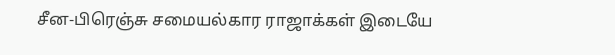சீன-பிரெஞ்சு சமையல்கார ராஜாக்கள் இடையே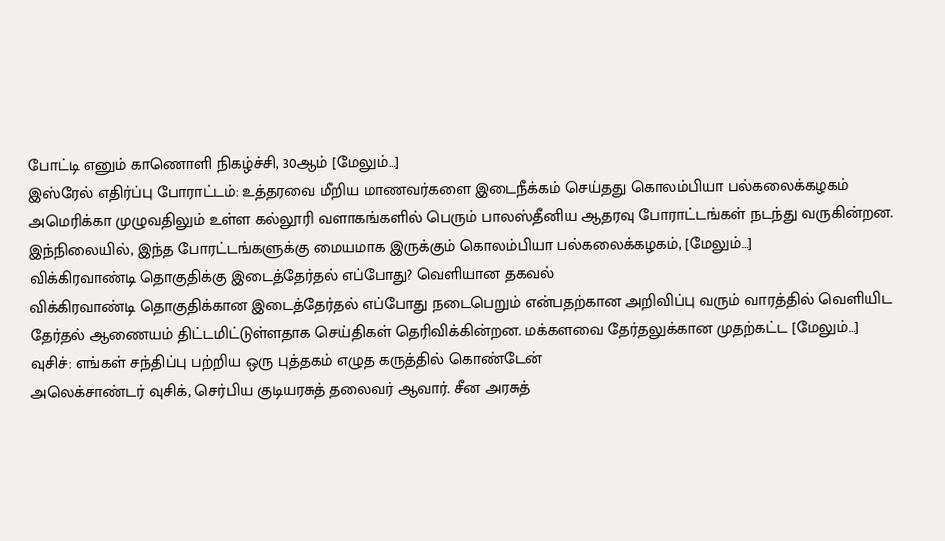போட்டி எனும் காணொளி நிகழ்ச்சி, 30ஆம் [மேலும்…]
இஸ்ரேல் எதிர்ப்பு போராட்டம்: உத்தரவை மீறிய மாணவர்களை இடைநீக்கம் செய்தது கொலம்பியா பல்கலைக்கழகம்
அமெரிக்கா முழுவதிலும் உள்ள கல்லூரி வளாகங்களில் பெரும் பாலஸ்தீனிய ஆதரவு போராட்டங்கள் நடந்து வருகின்றன. இந்நிலையில், இந்த போரட்டங்களுக்கு மையமாக இருக்கும் கொலம்பியா பல்கலைக்கழகம், [மேலும்…]
விக்கிரவாண்டி தொகுதிக்கு இடைத்தேர்தல் எப்போது? வெளியான தகவல்
விக்கிரவாண்டி தொகுதிக்கான இடைத்தேர்தல் எப்போது நடைபெறும் என்பதற்கான அறிவிப்பு வரும் வாரத்தில் வெளியிட தேர்தல் ஆணையம் திட்டமிட்டுள்ளதாக செய்திகள் தெரிவிக்கின்றன. மக்களவை தேர்தலுக்கான முதற்கட்ட [மேலும்…]
வுசிச்: எங்கள் சந்திப்பு பற்றிய ஒரு புத்தகம் எழுத கருத்தில் கொண்டேன்
அலெக்சாண்டர் வுசிக், செர்பிய குடியரசுத் தலைவர் ஆவார். சீன அரசுத்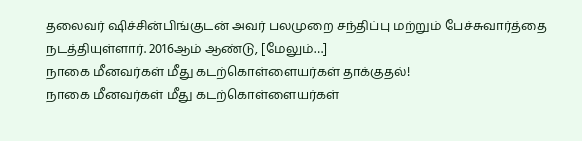தலைவர் ஷிச்சின்பிங்குடன் அவர் பலமுறை சந்திப்பு மற்றும் பேச்சுவார்த்தை நடத்தியுள்ளார். 2016ஆம் ஆண்டு, [மேலும்…]
நாகை மீனவர்கள் மீது கடற்கொள்ளையர்கள் தாக்குதல்!
நாகை மீனவர்கள் மீது கடற்கொள்ளையர்கள்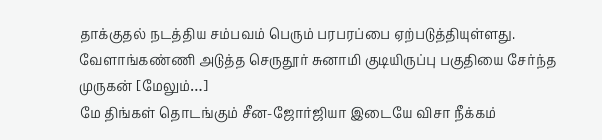தாக்குதல் நடத்திய சம்பவம் பெரும் பரபரப்பை ஏற்படுத்தியுள்ளது. வேளாங்கண்ணி அடுத்த செருதூர் சுனாமி குடியிருப்பு பகுதியை சேர்ந்த முருகன் [மேலும்…]
மே திங்கள் தொடங்கும் சீன-ஜோர்ஜியா இடையே விசா நீக்கம்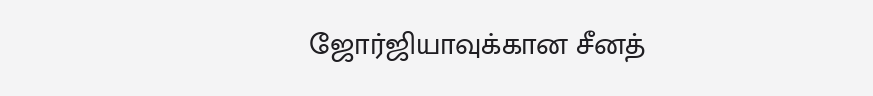ஜோர்ஜியாவுக்கான சீனத்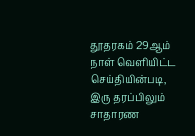தூதரகம் 29ஆம் நாள் வெளியிட்ட செய்தியின்படி, இரு தரப்பிலும் சாதாரண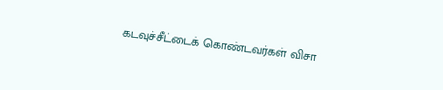கடவுச்சீட்டைக் கொண்டவர்கள் விசா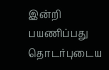இன்றி பயணிப்பது தொடர்புடைய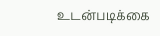உடன்படிக்கை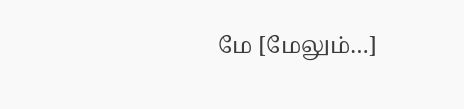மே [மேலும்…]